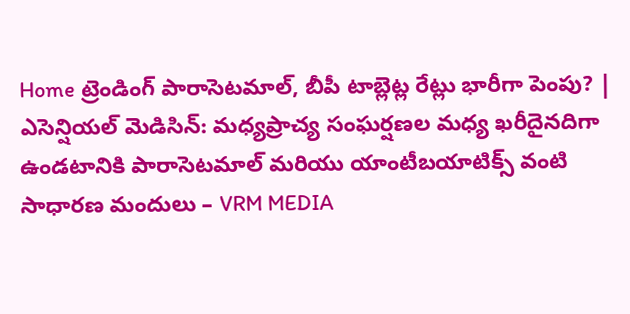Home ట్రెండింగ్ పారాసెటమాల్, బీపీ టాబ్లెట్ల రేట్లు భారీగా పెంపు? | ఎసెన్షియల్ మెడిసిన్: మధ్యప్రాచ్య సంఘర్షణల మధ్య ఖరీదైనదిగా ఉండటానికి పారాసెటమాల్ మరియు యాంటీబయాటిక్స్ వంటి సాధారణ మందులు – VRM MEDIA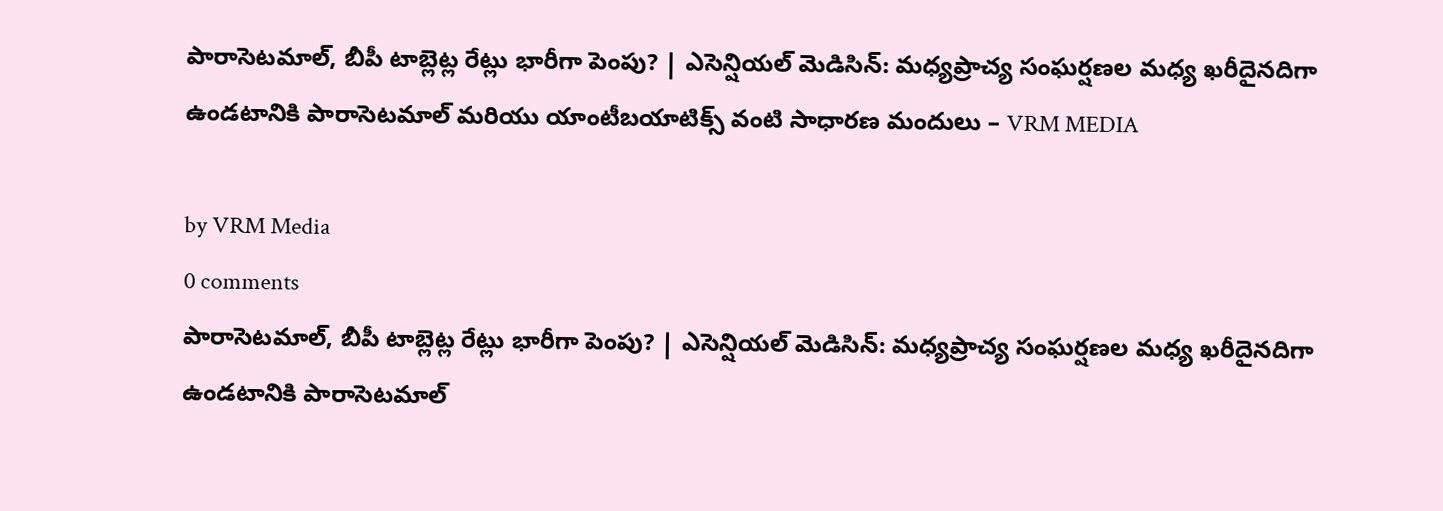పారాసెటమాల్, బీపీ టాబ్లెట్ల రేట్లు భారీగా పెంపు? | ఎసెన్షియల్ మెడిసిన్: మధ్యప్రాచ్య సంఘర్షణల మధ్య ఖరీదైనదిగా ఉండటానికి పారాసెటమాల్ మరియు యాంటీబయాటిక్స్ వంటి సాధారణ మందులు – VRM MEDIA

by VRM Media
0 comments
పారాసెటమాల్, బీపీ టాబ్లెట్ల రేట్లు భారీగా పెంపు? | ఎసెన్షియల్ మెడిసిన్: మధ్యప్రాచ్య సంఘర్షణల మధ్య ఖరీదైనదిగా ఉండటానికి పారాసెటమాల్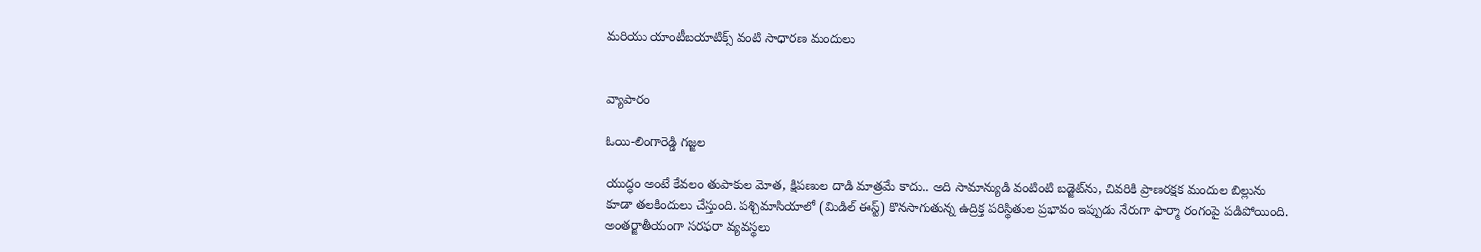మరియు యాంటీబయాటిక్స్ వంటి సాధారణ మందులు


వ్యాపారం

ఓయి-లింగారెడ్డి గజ్జల

యుద్ధం అంటే కేవలం తుపాకుల మోత, క్షిపణుల దాడి మాత్రమే కాదు.. అది సామాన్యుడి వంటింటి బడ్జెట్‌ను, చివరికి ప్రాణరక్షక మందుల బిల్లును కూడా తలకిందులు చేస్తుంది. పశ్చిమాసియాలో (మిడిల్ ఈస్ట్) కొనసాగుతున్న ఉద్రిక్త పరిస్థితుల ప్రభావం ఇప్పుడు నేరుగా ఫార్మా రంగంపై పడిపోయింది. అంతర్జాతీయంగా సరఫరా వ్యవస్థలు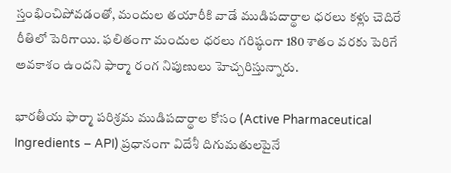స్తంభించిపోవడంతో, మందుల తయారీకి వాడే ముడిపదార్థాల ధరలు కళ్లు చెదిరే రీతిలో పెరిగాయి. ఫలితంగా మందుల ధరలు గరిష్ఠంగా 180 శాతం వరకు పెరిగే అవకాశం ఉందని ఫార్మా రంగ నిపుణులు హెచ్చరిస్తున్నారు.

భారతీయ ఫార్మా పరిశ్రమ ముడిపదార్థాల కోసం (Active Pharmaceutical Ingredients – API) ప్రధానంగా విదేశీ దిగుమతులపైనే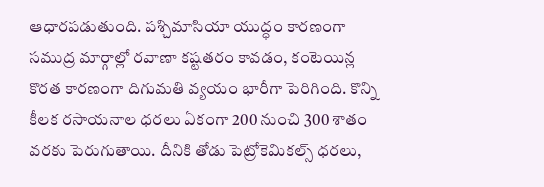ఆధారపడుతుంది. పశ్చిమాసియా యుద్ధం కారణంగా సముద్ర మార్గాల్లో రవాణా కష్టతరం కావడం, కంటెయిన్ల కొరత కారణంగా దిగుమతి వ్యయం భారీగా పెరిగింది. కొన్ని కీలక రసాయనాల ధరలు ఏకంగా 200 నుంచి 300 శాతం వరకు పెరుగుతాయి. దీనికి తోడు పెట్రోకెమికల్స్ ధరలు,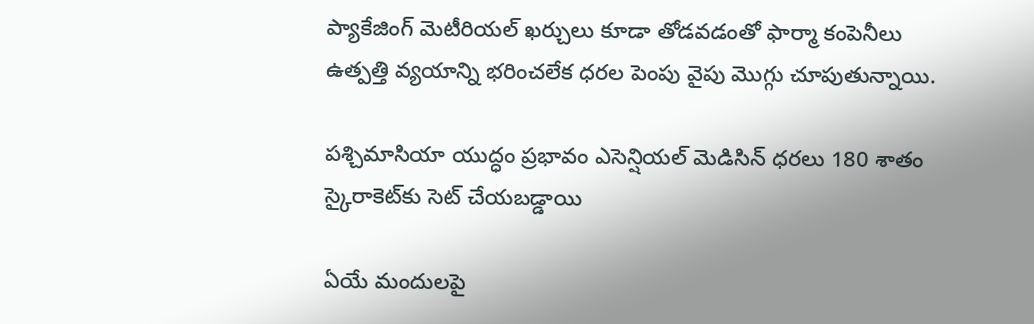ప్యాకేజింగ్ మెటీరియల్ ఖర్చులు కూడా తోడవడంతో ఫార్మా కంపెనీలు ఉత్పత్తి వ్యయాన్ని భరించలేక ధరల పెంపు వైపు మొగ్గు చూపుతున్నాయి.

పశ్చిమాసియా యుద్ధం ప్రభావం ఎసెన్షియల్ మెడిసిన్ ధరలు 180 శాతం స్కైరాకెట్‌కు సెట్ చేయబడ్డాయి

ఏయే మందులపై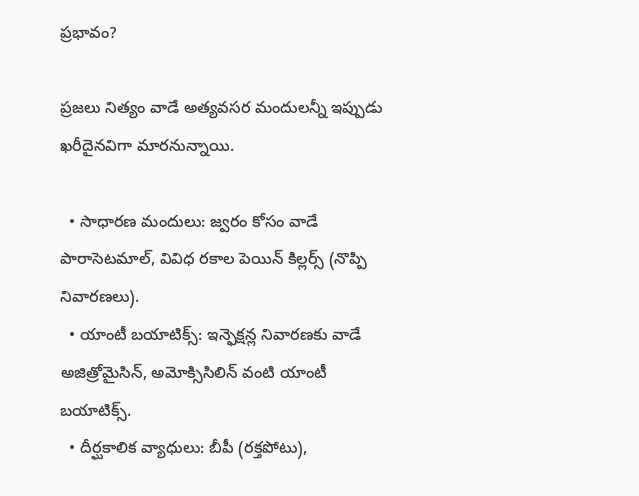ప్రభావం?

ప్రజలు నిత్యం వాడే అత్యవసర మందులన్నీ ఇప్పుడు ఖరీదైనవిగా మారనున్నాయి.

  • సాధారణ మందులు: జ్వరం కోసం వాడే పారాసెటమాల్, వివిధ రకాల పెయిన్ కిల్లర్స్ (నొప్పి నివారణలు).
  • యాంటీ బయాటిక్స్: ఇన్ఫెక్షన్ల నివారణకు వాడే అజిత్రోమైసిన్, అమోక్సిసిలిన్ వంటి యాంటీ బయాటిక్స్.
  • దీర్ఘకాలిక వ్యాధులు: బీపీ (రక్తపోటు),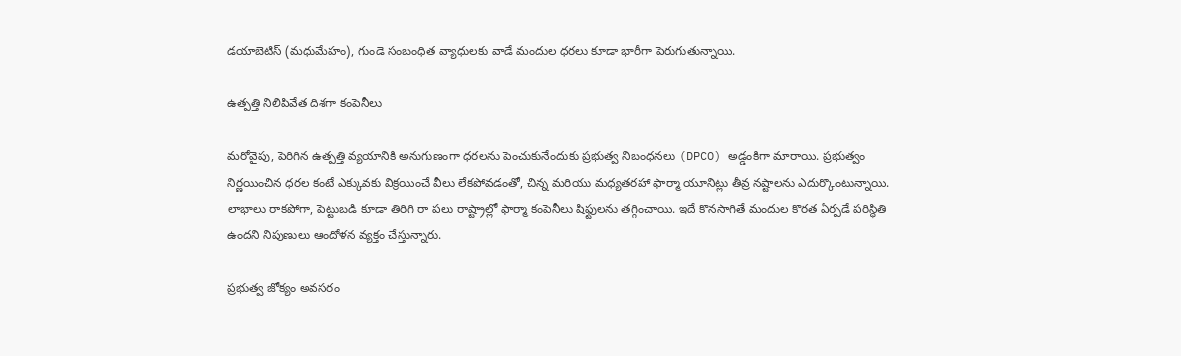డయాబెటిస్ (మధుమేహం), గుండె సంబంధిత వ్యాధులకు వాడే మందుల ధరలు కూడా భారీగా పెరుగుతున్నాయి.

ఉత్పత్తి నిలిపివేత దిశగా కంపెనీలు

మరోవైపు, పెరిగిన ఉత్పత్తి వ్యయానికి అనుగుణంగా ధరలను పెంచుకునేందుకు ప్రభుత్వ నిబంధనలు (DPCO) అడ్డంకిగా మారాయి. ప్రభుత్వం నిర్ణయించిన ధరల కంటే ఎక్కువకు విక్రయించే వీలు లేకపోవడంతో, చిన్న మరియు మధ్యతరహా ఫార్మా యూనిట్లు తీవ్ర నష్టాలను ఎదుర్కొంటున్నాయి. లాభాలు రాకపోగా, పెట్టుబడి కూడా తిరిగి రా పలు రాష్ట్రాల్లో ఫార్మా కంపెనీలు షిఫ్టులను తగ్గించాయి. ఇదే కొనసాగితే మందుల కొరత ఏర్పడే పరిస్థితి ఉందని నిపుణులు ఆందోళన వ్యక్తం చేస్తున్నారు.

ప్రభుత్వ జోక్యం అవసరం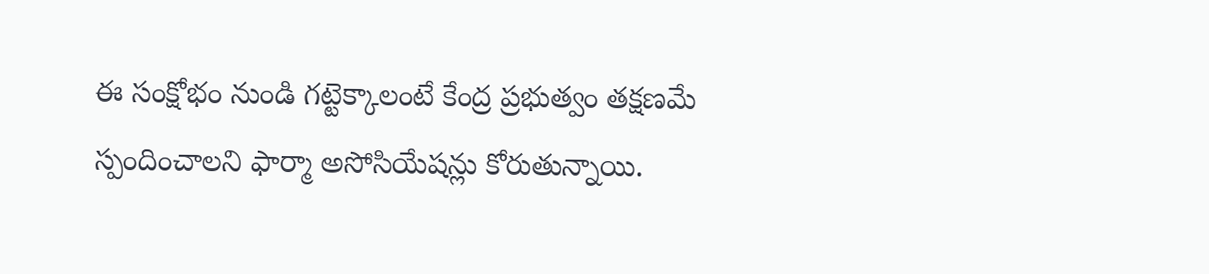ఈ సంక్షోభం నుండి గట్టెక్కాలంటే కేంద్ర ప్రభుత్వం తక్షణమే స్పందించాలని ఫార్మా అసోసియేషన్లు కోరుతున్నాయి.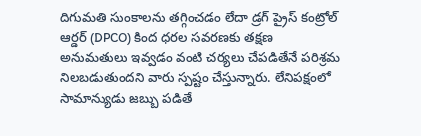దిగుమతి సుంకాలను తగ్గించడం లేదా డ్రగ్ ప్రైస్ కంట్రోల్ ఆర్డర్ (DPCO) కింద ధరల సవరణకు తక్షణ అనుమతులు ఇవ్వడం వంటి చర్యలు చేపడితేనే పరిశ్రమ నిలబడుతుందని వారు స్పష్టం చేస్తున్నారు. లేనిపక్షంలో సామాన్యుడు జబ్బు పడితే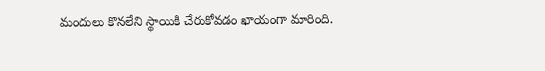మందులు కొనలేని స్థాయికి చేరుకోవడం ఖాయంగా మారింది.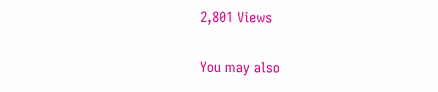2,801 Views

You may also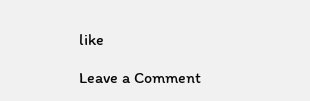like

Leave a Comment